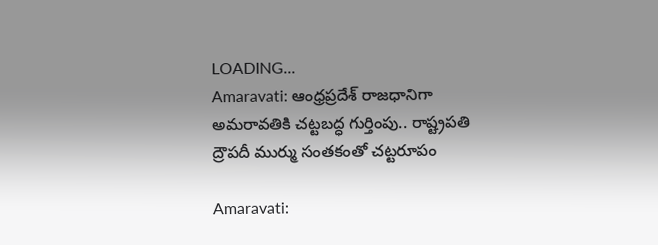LOADING...
Amaravati: ఆంధ్రప్రదేశ్ రాజధానిగా అమరావతికి చట్టబద్ధ గుర్తింపు.. రాష్ట్రపతి ద్రౌపదీ ముర్ము సంతకంతో చట్టరూపం

Amaravati: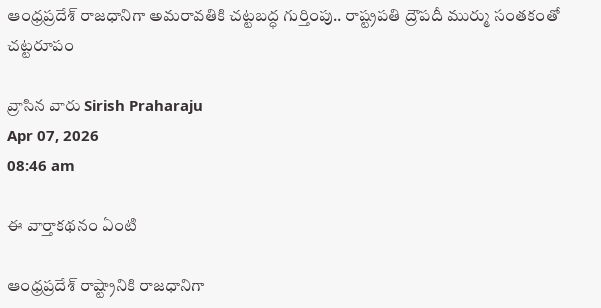ఆంధ్రప్రదేశ్ రాజధానిగా అమరావతికి చట్టబద్ధ గుర్తింపు.. రాష్ట్రపతి ద్రౌపదీ ముర్ము సంతకంతో చట్టరూపం

వ్రాసిన వారు Sirish Praharaju
Apr 07, 2026
08:46 am

ఈ వార్తాకథనం ఏంటి

ఆంధ్రప్రదేశ్ రాష్ట్రానికి రాజధానిగా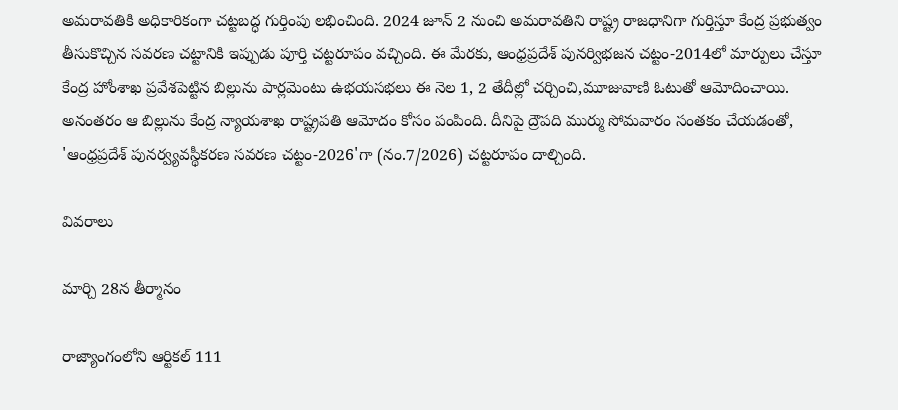అమరావతికి అధికారికంగా చట్టబద్ధ గుర్తింపు లభించింది. 2024 జూన్ 2 నుంచి అమరావతిని రాష్ట్ర రాజధానిగా గుర్తిస్తూ కేంద్ర ప్రభుత్వం తీసుకొచ్చిన సవరణ చట్టానికి ఇప్పుడు పూర్తి చట్టరూపం వచ్చింది. ఈ మేరకు, ఆంధ్రప్రదేశ్ పునర్విభజన చట్టం-2014లో మార్పులు చేస్తూ కేంద్ర హోంశాఖ ప్రవేశపెట్టిన బిల్లును పార్లమెంటు ఉభయసభలు ఈ నెల 1, 2 తేదీల్లో చర్చించి,మూజువాణి ఓటుతో ఆమోదించాయి. అనంతరం ఆ బిల్లును కేంద్ర న్యాయశాఖ రాష్ట్రపతి ఆమోదం కోసం పంపింది. దీనిపై ద్రౌపది ముర్ము సోమవారం సంతకం చేయడంతో, 'ఆంధ్రప్రదేశ్ పునర్వ్యవస్థీకరణ సవరణ చట్టం-2026'గా (నం.7/2026) చట్టరూపం దాల్చింది.

వివరాలు

మార్చి 28న తీర్మానం

రాజ్యాంగంలోని ఆర్టికల్ 111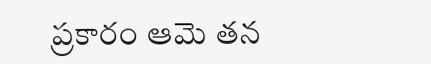ప్రకారం ఆమె తన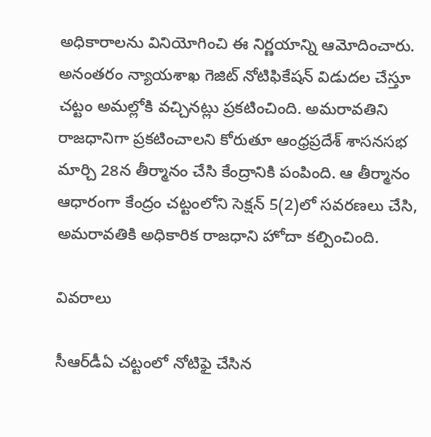అధికారాలను వినియోగించి ఈ నిర్ణయాన్ని ఆమోదించారు. అనంతరం న్యాయశాఖ గెజిట్ నోటిఫికేషన్ విడుదల చేస్తూ చట్టం అమల్లోకి వచ్చినట్లు ప్రకటించింది. అమరావతిని రాజధానిగా ప్రకటించాలని కోరుతూ ఆంధ్రప్రదేశ్ శాసనసభ మార్చి 28న తీర్మానం చేసి కేంద్రానికి పంపింది. ఆ తీర్మానం ఆధారంగా కేంద్రం చట్టంలోని సెక్షన్ 5(2)లో సవరణలు చేసి, అమరావతికి అధికారిక రాజధాని హోదా కల్పించింది.

వివరాలు

సీఆర్‌డీఏ చట్టంలో నోటిఫై చేసిన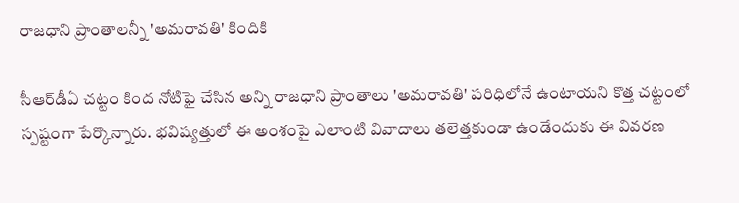రాజధాని ప్రాంతాలన్నీ 'అమరావతి' కిందికి

సీఆర్‌డీఏ చట్టం కింద నోటిఫై చేసిన అన్ని రాజధాని ప్రాంతాలు 'అమరావతి' పరిధిలోనే ఉంటాయని కొత్త చట్టంలో స్పష్టంగా పేర్కొన్నారు. భవిష్యత్తులో ఈ అంశంపై ఎలాంటి వివాదాలు తలెత్తకుండా ఉండేందుకు ఈ వివరణ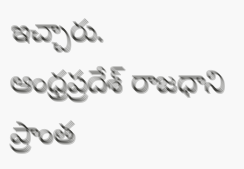ఇచ్చారు. ఆంధ్రప్రదేశ్ రాజధాని ప్రాంత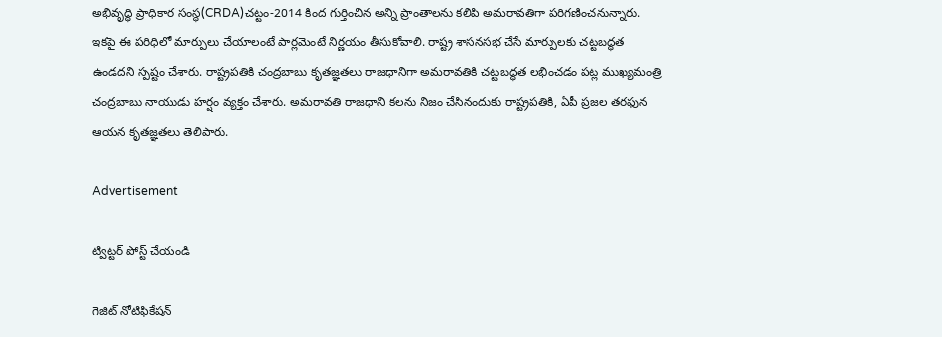అభివృద్ధి ప్రాధికార సంస్థ(CRDA)చట్టం-2014 కింద గుర్తించిన అన్ని ప్రాంతాలను కలిపి అమరావతిగా పరిగణించనున్నారు. ఇకపై ఈ పరిధిలో మార్పులు చేయాలంటే పార్లమెంటే నిర్ణయం తీసుకోవాలి. రాష్ట్ర శాసనసభ చేసే మార్పులకు చట్టబద్ధత ఉండదని స్పష్టం చేశారు. రాష్ట్రపతికి చంద్రబాబు కృతజ్ఞతలు రాజధానిగా అమరావతికి చట్టబద్ధత లభించడం పట్ల ముఖ్యమంత్రి చంద్రబాబు నాయుడు హర్షం వ్యక్తం చేశారు. అమరావతి రాజధాని కలను నిజం చేసినందుకు రాష్ట్రపతికి, ఏపీ ప్రజల తరఫున ఆయన కృతజ్ఞతలు తెలిపారు.

Advertisement

ట్విట్టర్ పోస్ట్ చేయండి

గెజిట్‌ నోటిఫికేషన్‌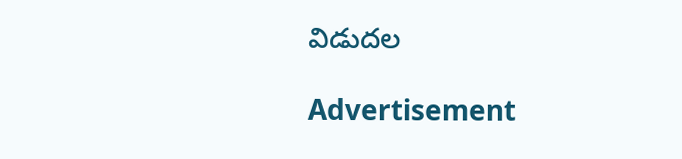విడుదల

Advertisement